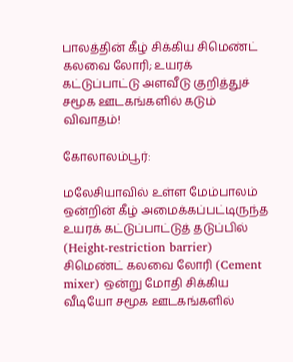பாலத்தின் கீழ் சிக்கிய சிமெண்ட் கலவை லோரி; உயரக் கட்டுப்பாட்டு அளவீடு குறித்துச் சமூக ஊடகங்களில் கடும் விவாதம்!

கோலாலம்பூர்:

மலேசியாவில் உள்ள மேம்பாலம் ஒன்றின் கீழ் அமைக்கப்பட்டிருந்த உயரக் கட்டுப்பாட்டுத் தடுப்பில் (Height-restriction barrier) சிமெண்ட் கலவை லோரி (Cement mixer) ஒன்று மோதி சிக்கிய வீடியோ சமூக ஊடகங்களில்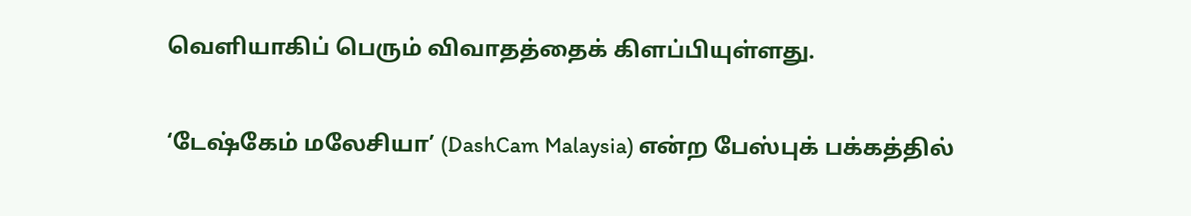வெளியாகிப் பெரும் விவாதத்தைக் கிளப்பியுள்ளது.

‘டேஷ்கேம் மலேசியா’ (DashCam Malaysia) என்ற பேஸ்புக் பக்கத்தில்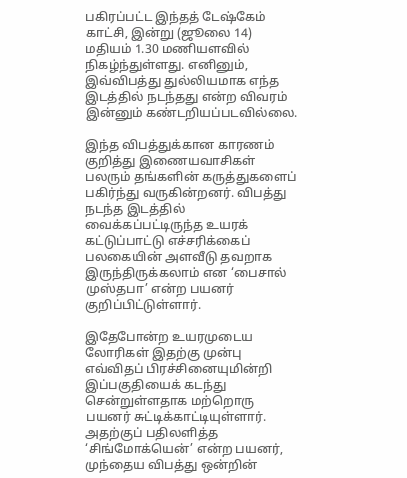பகிரப்பட்ட இந்தத் டேஷ்கேம் காட்சி, இன்று (ஜூலை 14) மதியம் 1.30 மணியளவில் நிகழ்ந்துள்ளது. எனினும், இவ்விபத்து துல்லியமாக எந்த இடத்தில் நடந்தது என்ற விவரம் இன்னும் கண்டறியப்படவில்லை.

இந்த விபத்துக்கான காரணம் குறித்து இணையவாசிகள் பலரும் தங்களின் கருத்துகளைப் பகிர்ந்து வருகின்றனர். விபத்து நடந்த இடத்தில் வைக்கப்பட்டிருந்த உயரக் கட்டுப்பாட்டு எச்சரிக்கைப் பலகையின் அளவீடு தவறாக இருந்திருக்கலாம் என ‘பைசால் முஸ்தபா’ என்ற பயனர் குறிப்பிட்டுள்ளார்.

இதேபோன்ற உயரமுடைய லோரிகள் இதற்கு முன்பு எவ்விதப் பிரச்சினையுமின்றி இப்பகுதியைக் கடந்து சென்றுள்ளதாக மற்றொரு பயனர் சுட்டிக்காட்டியுள்ளார். அதற்குப் பதிலளித்த ‘சிங்மோக்யென்’ என்ற பயனர், முந்தைய விபத்து ஒன்றின்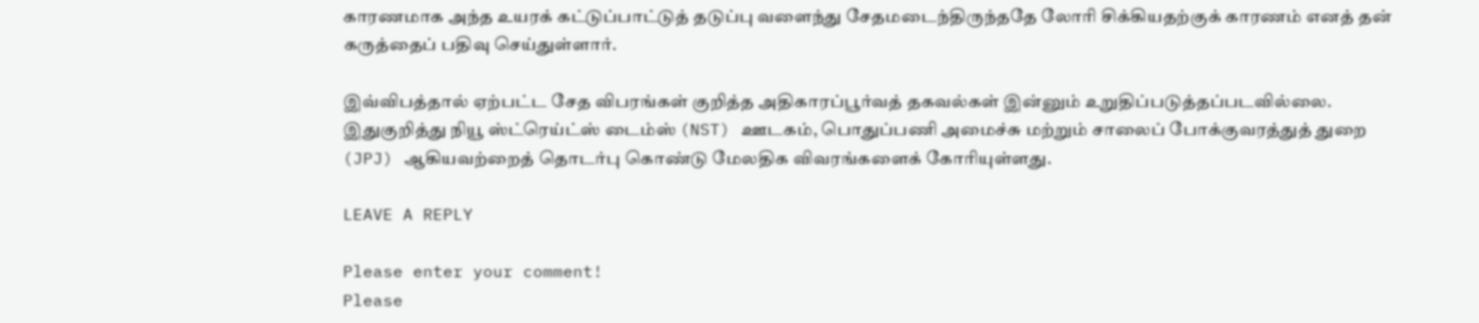காரணமாக அந்த உயரக் கட்டுப்பாட்டுத் தடுப்பு வளைந்து சேதமடைந்திருந்ததே லோரி சிக்கியதற்குக் காரணம் எனத் தன் கருத்தைப் பதிவு செய்துள்ளார்.

இவ்விபத்தால் ஏற்பட்ட சேத விபரங்கள் குறித்த அதிகாரப்பூர்வத் தகவல்கள் இன்னும் உறுதிப்படுத்தப்படவில்லை. இதுகுறித்து நியூ ஸ்ட்ரெய்ட்ஸ் டைம்ஸ் (NST) ஊடகம், பொதுப்பணி அமைச்சு மற்றும் சாலைப் போக்குவரத்துத் துறை (JPJ) ஆகியவற்றைத் தொடர்பு கொண்டு மேலதிக விவரங்களைக் கோரியுள்ளது.

LEAVE A REPLY

Please enter your comment!
Please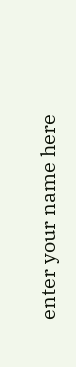enter your name here